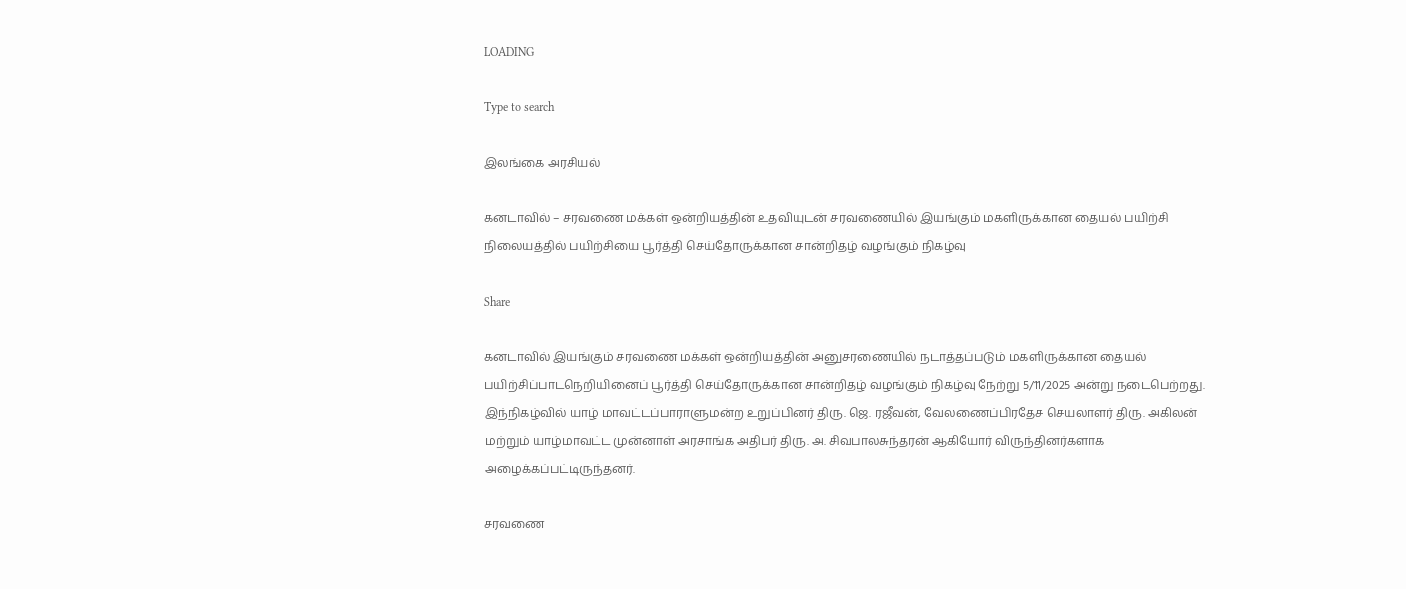LOADING

Type to search

இலங்கை அரசியல்

கனடாவில் – சரவணை மக்கள் ஒன்றியத்தின் உதவியுடன் சரவணையில் இயங்கும் மகளிருக்கான தையல் பயிற்சி நிலையத்தில் பயிற்சியை பூர்த்தி செய்தோருக்கான சான்றிதழ் வழங்கும் நிகழ்வு

Share

கனடாவில் இயங்கும் சரவணை மக்கள் ஒன்றியத்தின் அனுசரணையில் நடாத்தப்படும் மகளிருக்கான தையல் பயிற்சிப்பாடநெறியினைப் பூர்த்தி செய்தோருக்கான சான்றிதழ் வழங்கும் நிகழ்வு நேற்று 5/11/2025 அன்று நடைபெற்றது. இந்நிகழ்வில் யாழ் மாவட்டப்பாராளுமன்ற உறுப்பினர் திரு. ஜெ. ரஜீவன், வேலணைப்பிரதேச செயலாளர் திரு. அகிலன் மற்றும் யாழ்மாவட்ட முன்னாள் அரசாங்க அதிபர் திரு. அ. சிவபாலசுந்தரன் ஆகியோர் விருந்தினர்களாக அழைக்கப்பட்டிருந்தனர்.

சரவணை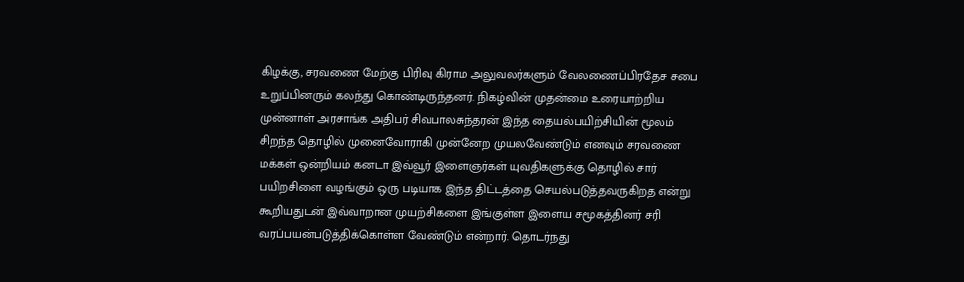கிழக்கு, சரவணை மேற்கு பிரிவு கிராம அலுவலர்களும் வேலணைப்பிரதேச சபை உறுப்பினரும் கலந்து கொண்டிருந்தனர். நிகழ்வின் முதன்மை உரையாற்றிய முன்னாள் அரசாங்க அதிபர் சிவபாலசுந்தரன் இந்த தையல்பயிற்சியின் மூலம் சிறந்த தொழில் முனைவோராகி முன்னேற முயலவேண்டும் எனவும் சரவணை மக்கள் ஒன்றியம் கனடா இவ்வூர் இளைஞர்கள் யுவதிகளுக்கு தொழில் சார் பயிறசிளை வழங்கும் ஒரு படியாக இந்த திட்டத்தை செயல்படுத்தவருகிறத என்று கூறியதுடன் இவ்வாறான முயற்சிகளை இங்குள்ள இளைய சமூகத்தினர் சரி வரப்பயன்படுத்திக்கொள்ள வேண்டும் என்றார். தொடர்நது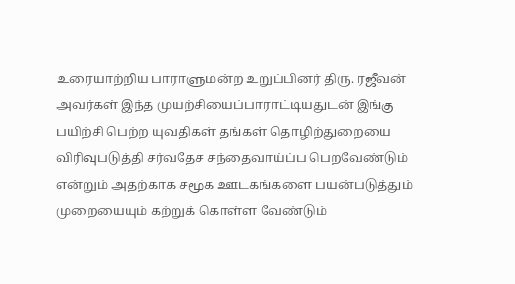உரையாற்றிய பாராளுமன்ற உறுப்பினர் திரு. ரஜீவன் அவர்கள் இந்த முயற்சியைப்பாராட்டியதுடன் இங்கு பயிற்சி பெற்ற யுவதிகள் தங்கள் தொழிற்துறையை விரிவுபடுத்தி சர்வதேச சந்தைவாய்ப்ப பெறவேண்டும் என்றும் அதற்காக சமூக ஊடகங்களை பயன்படுத்தும் முறையையும் கற்றுக் கொள்ள வேண்டும்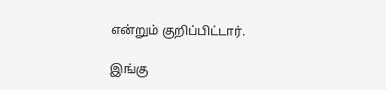என்றும் குறிப்பிட்டார்.

இங்கு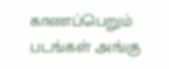காணப்பெறும் படங்கள் அங்கு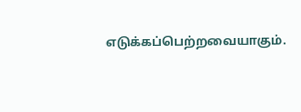எடுக்கப்பெற்றவையாகும்.